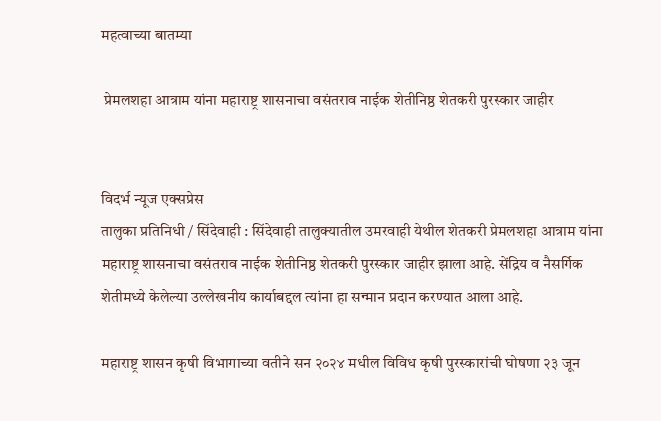महत्वाच्या बातम्या

 प्रेमलशहा आत्राम यांना महाराष्ट्र शासनाचा वसंतराव नाईक शेतीनिष्ठ शेतकरी पुरस्कार जाहीर


विदर्भ न्यूज एक्सप्रेस
तालुका प्रतिनिधी / सिंदेवाही : सिंदेवाही तालुक्यातील उमरवाही येथील शेतकरी प्रेमलशहा आत्राम यांना महाराष्ट्र शासनाचा वसंतराव नाईक शेतीनिष्ठ शेतकरी पुरस्कार जाहीर झाला आहे. सेंद्रिय व नैसर्गिक शेतीमध्ये केलेल्या उल्लेखनीय कार्याबद्दल त्यांना हा सन्मान प्रदान करण्यात आला आहे.

महाराष्ट्र शासन कृषी विभागाच्या वतीने सन २०२४ मधील विविध कृषी पुरस्कारांची घोषणा २३ जून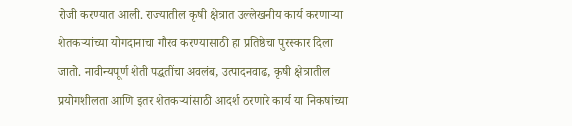रोजी करण्यात आली. राज्यातील कृषी क्षेत्रात उल्लेखनीय कार्य करणाऱ्या शेतकऱ्यांच्या योगदानाचा गौरव करण्यासाठी हा प्रतिष्ठेचा पुरस्कार दिला जातो. नावीन्यपूर्ण शेती पद्धतींचा अवलंब, उत्पादनवाढ, कृषी क्षेत्रातील प्रयोगशीलता आणि इतर शेतकऱ्यांसाठी आदर्श ठरणारे कार्य या निकषांच्या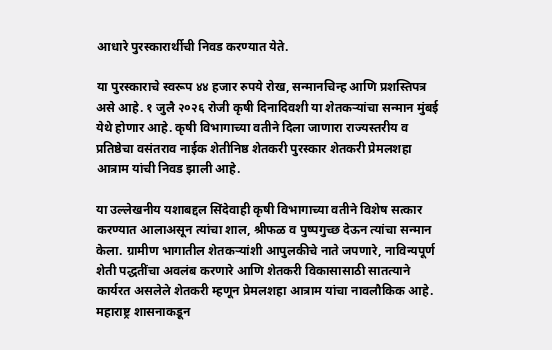आधारे पुरस्कारार्थीची निवड करण्यात येते.

या पुरस्काराचे स्वरूप ४४ हजार रुपये रोख, सन्मानचिन्ह आणि प्रशस्तिपत्र असे आहे. १ जुलै २०२६ रोजी कृषी दिनादिवशी या शेतकऱ्यांचा सन्मान मुंबई येथे होणार आहे. कृषी विभागाच्या वतीने दिला जाणारा राज्यस्तरीय व प्रतिष्ठेचा वसंतराव नाईक शेतीनिष्ठ शेतकरी पुरस्कार शेतकरी प्रेमलशहा आत्राम यांची निवड झाली आहे.

या उल्लेखनीय यशाबद्दल सिंदेवाही कृषी विभागाच्या वतीने विशेष सत्कार करण्यात आलाअसून त्यांचा शाल, श्रीफळ व पुष्पगुच्छ देऊन त्यांचा सन्मान केला. ग्रामीण भागातील शेतकऱ्यांशी आपुलकीचे नाते जपणारे, नाविन्यपूर्ण शेती पद्धतींचा अवलंब करणारे आणि शेतकरी विकासासाठी सातत्याने कार्यरत असलेले शेतकरी म्हणून प्रेमलशहा आत्राम यांचा नावलौकिक आहे. महाराष्ट्र शासनाकडून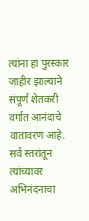त्यांना हा पुरस्कार जाहीर झाल्याने संपूर्ण शेतकरी वर्गात आनंदाचे वातावरण आहे. सर्व स्तरांतून त्यांच्यावर अभिनंदनाचा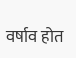वर्षाव होत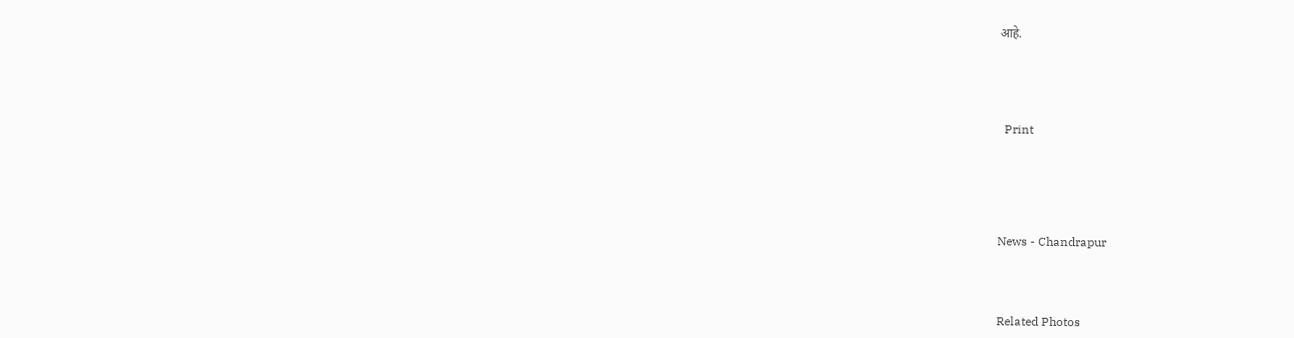आहे.





  Print






News - Chandrapur




Related Photos